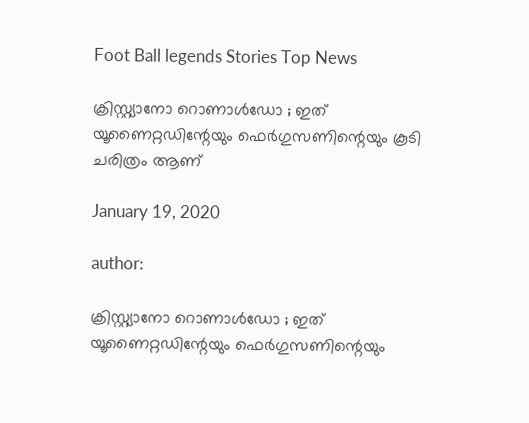Foot Ball legends Stories Top News

ക്രിസ്റ്റ്യാനോ റൊണാൾഡോ ; ഇത് യൂണൈറ്റഡിന്റേയും ഫെർഗുസണിന്റെയും കൂടി ചരിത്രം ആണ്

January 19, 2020

author:

ക്രിസ്റ്റ്യാനോ റൊണാൾഡോ ; ഇത് യൂണൈറ്റഡിന്റേയും ഫെർഗുസണിന്റെയും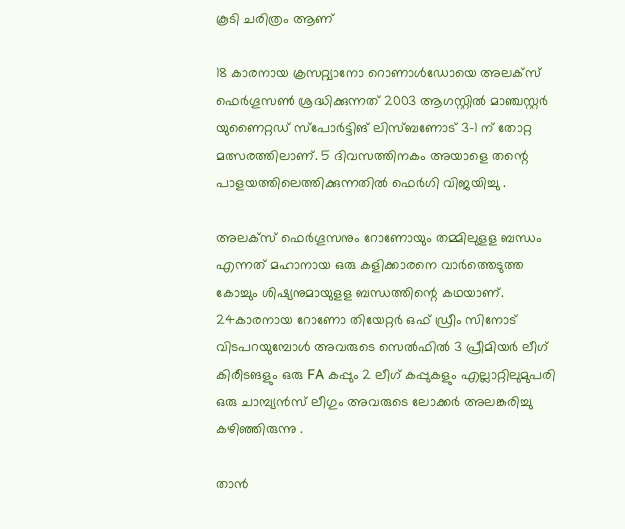കൂടി ചരിത്രം ആണ്

18 കാരനായ ക്രസറ്റ്യാനോ റൊണാള്‍ഡോയെ അലക്സ് ഫെര്‍ഗൂസണ്‍ ശ്രദ്ധിക്കുന്നത് 2003 ആഗസ്റ്റില്‍ മാഞ്ചസ്റ്റര്‍ യുണൈറ്റഡ് സ്പോര്‍ട്ടിങ് ലിസ്ബണോട് 3-1 ന് തോറ്റ മത്സരത്തിലാണ്. 5 ദിവസത്തിനകം അയാളെ തന്റെ പാളയത്തിലെത്തിക്കുന്നതില്‍ ഫെര്‍ഗി വിജയിച്ചു .

അലക്സ് ഫെര്‍ഗൂസനും റോണോയും തമ്മിലുളള ബന്ധം എന്നത് മഹാനായ ഒരു കളിക്കാരനെ വാര്‍ത്തെടുത്ത കോച്ചും ശിഷ്യനുമായുളള ബന്ധത്തിന്റെ കഥയാണ്. 24കാരനായ റോണോ തിയേറ്റര്‍ ഒഫ് ഡ്രീം സിനോട് വിടപറയുമ്പോള്‍ അവരുടെ സെല്‍ഫില്‍ 3 പ്രീമിയര്‍ ലീഗ് കിരീടങളും ഒരു FA കപ്പും 2 ലീഗ് കപ്പുകളും എല്ലാറ്റിലുമുപരി ഒരു ചാമ്പ്യന്‍സ് ലീഗും അവരുടെ ലോക്കര്‍ അലങ്കരിച്ചു കഴിഞ്ഞിരുന്നു .

താന്‍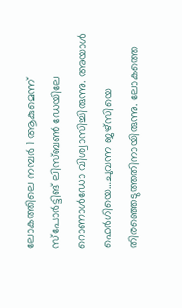ലോകത്തിലെ നമ്പര്‍ 1 ആകുമെന്ന് സ്പോര്‍ട്ടിങ് ലിസ്ബണ്‍ ഡേയിലേ റൊണാള്‍ഡോ വിശ്വാസിച്ചിരുന്നു. അയാള്‍ ഫെര്‍ഗിയെ…ചുവന്ന ജഴ്സിയെ തിരഞ്ഞെടുത്തതിനായിരുന്നു. ലോകത്തെ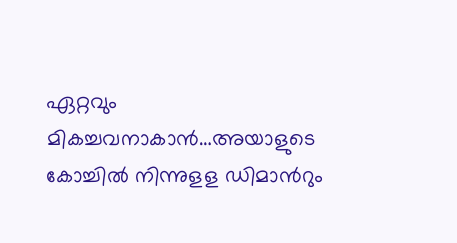ഏറ്റവും മികച്ചവനാകാന്‍…അയാളുടെ കോച്ചില്‍ നിന്നുളള ഡിമാന്‍റും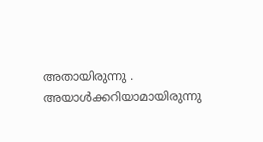അതായിരുന്നു . അയാള്‍ക്കറിയാമായിരുന്നു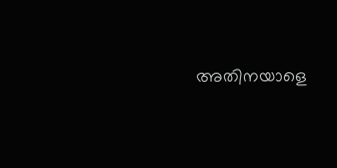അതിനയാളെ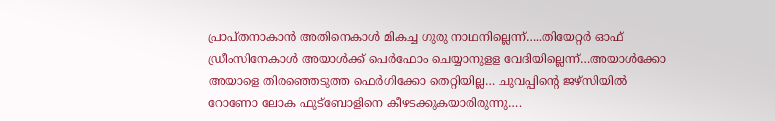പ്രാപ്തനാകാന്‍ അതിനെകാള്‍ മികച്ച ഗുരു നാഥനില്ലെന്ന്…..തിയേറ്റര്‍ ഓഫ് ഡ്രീംസിനേകാള്‍ അയാള്‍ക്ക് പെര്‍ഫോം ചെയ്യാനുളള വേദിയില്ലെന്ന്…അയാള്‍ക്കോ അയാളെ തിരഞ്ഞെടുത്ത ഫെര്‍ഗിക്കോ തെറ്റിയില്ല… ചുവപ്പിന്റെ ജഴ്സിയില്‍ റോണോ ലോക ഫുട്ബോളിനെ കീഴടക്കുകയാരിരുന്നു….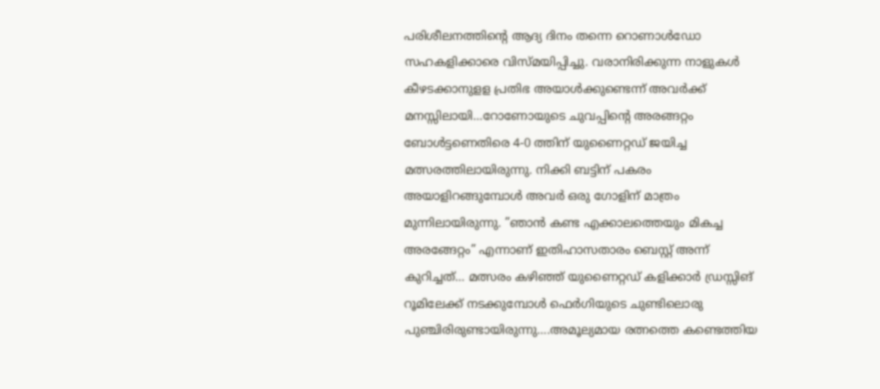പരിശീലനത്തിന്റെ ആദ്യ ദിനം തന്നെ റൊണാള്‍ഡോ സഹകളിക്കാരെ വിസ്മയിപ്പിച്ചു. വരാനിരിക്കുന്ന നാളുകള്‍ കീഴടക്കാനുളള പ്രതിഭ അയാള്‍ക്കുണ്ടെന്ന് അവര്‍ക്ക് മനസ്സിലായി…റോണോയുടെ ചുവപ്പിന്റെ അരങ്ങറ്റം ബോള്‍ട്ടണെതിരെ 4-0 ത്തിന് യുണൈറ്റഡ് ജയിച്ച മത്സരത്തിലായിരുന്നു. നിക്കി ബട്ടിന് പകരം അയാളിറങ്ങുമ്പോള്‍ അവര്‍ ഒരു ഗോളിന് മാത്രം മുന്നിലായിരുന്നു. ”ഞാന്‍ കണ്ട എക്കാലത്തെയും മികച്ച അരങ്ങേറ്റം” എന്നാണ് ഇതിഹാസതാരം ബെസ്റ്റ് അന്ന് കുറിച്ചത്… മത്സരം കഴിഞ്ഞ് യുണൈറ്റഡ് കളിക്കാര്‍ ഡ്രസ്സിങ് റൂമിലേക്ക് നടക്കുമ്പോള്‍ ഫെര്‍ഗിയുടെ ചുണ്ടിലൊരു പുഞ്ചിരിരുണ്ടായിരുന്നു….അമൂല്യമായ രത്നത്തെ കണ്ടെത്തിയ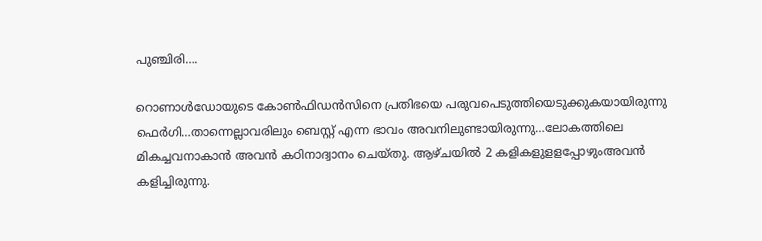പുഞ്ചിരി….

റൊണാള്‍ഡോയുടെ കോണ്‍ഫിഡന്‍സിനെ പ്രതിഭയെ പരുവപെടുത്തിയെടുക്കുകയായിരുന്നു ഫെര്‍ഗി…താന്നെല്ലാവരിലും ബെസ്റ്റ് എന്ന ഭാവം അവനിലുണ്ടായിരുന്നു…ലോകത്തിലെ മികച്ചവനാകാന്‍ അവന്‍ കഠിനാദ്വാനം ചെയ്തു. ആഴ്ചയില്‍ 2 കളികളുളളപ്പോഴുംഅവന്‍ കളിച്ചിരുന്നു.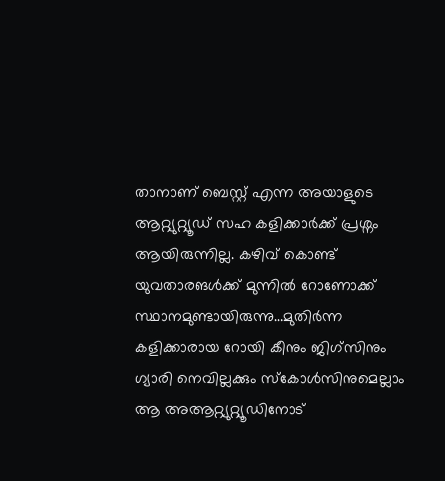താനാണ് ബെസ്റ്റ് എന്ന അയാളുടെ ആറ്റ്യുറ്റ്യൂഡ് സഹ കളിക്കാര്‍ക്ക് പ്രശ്നം ആയിരുന്നില്ല. കഴിവ് കൊണ്ട് യുവതാരങള്‍ക്ക് മുന്നില്‍ റോണോക്ക് സ്ഥാനമുണ്ടായിരുന്നു…മുതിര്‍ന്ന കളിക്കാരായ റോയി കീനും ജിഗ്സിനും ഗ്യാരി നെവില്ലക്കും സ്കോള്‍സിനുമെല്ലാം ആ അആറ്റ്യുറ്റ്യൂഡിനോട്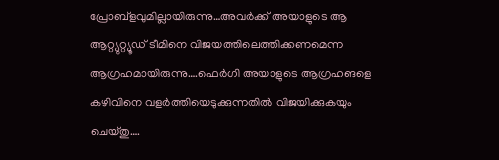പ്രോബ്ളവുമില്ലായിരുന്നു…അവര്‍ക്ക് അയാളുടെ ആ ആറ്റ്യുറ്റ്യൂഡ് ടീമിനെ വിജയത്തിലെത്തിക്കണമെന്ന ആഗ്രഹമായിരുന്നു….ഫെര്‍ഗി അയാളുടെ ആഗ്രഹങളെ കഴിവിനെ വളര്‍ത്തിയെടുക്കുന്നതില്‍ വിജയിക്കുകയും ചെയ്തു….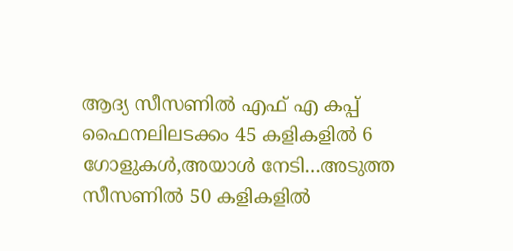ആദ്യ സീസണില്‍ എഫ് എ കപ്പ് ഫൈനലിലടക്കം 45 കളികളില്‍ 6 ഗോളുകള്‍,അയാള്‍ നേടി…അടുത്ത സീസണില്‍ 50 കളികളില്‍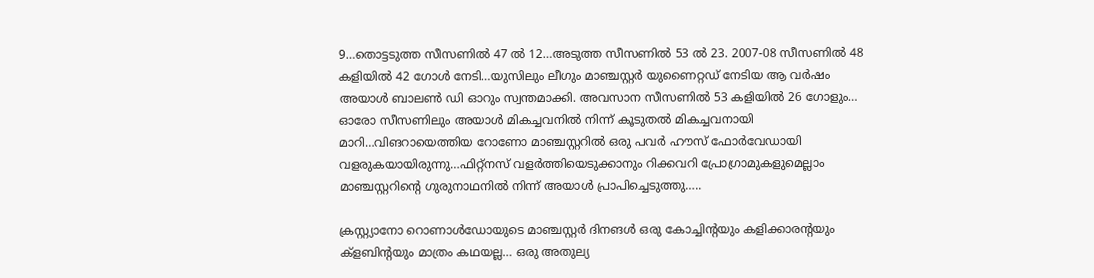9…തൊട്ടടുത്ത സീസണില്‍ 47 ല്‍ 12…അടുത്ത സീസണില്‍ 53 ല്‍ 23. 2007-08 സീസണില്‍ 48 കളിയില്‍ 42 ഗോള്‍ നേടി…യുസിലും ലീഗും മാഞ്ചസ്റ്റര്‍ യുണൈറ്റഡ് നേടിയ ആ വര്‍ഷം അയാള്‍ ബാലണ്‍ ഡി ഓറും സ്വന്തമാക്കി. അവസാന സീസണില്‍ 53 കളിയില്‍ 26 ഗോളും… ഓരോ സീസണിലും അയാള്‍ മികച്ചവനില്‍ നിന്ന് കൂടുതല്‍ മികച്ചവനായി മാറി…വിങറായെത്തിയ റോണോ മാഞ്ചസ്റ്ററില്‍ ഒരു പവര്‍ ഹൗസ് ഫോര്‍വേഡായി വളരുകയായിരുന്നു…ഫിറ്റ്നസ് വളര്‍ത്തിയെടുക്കാനും റിക്കവറി പ്രോഗ്രാമുകളുമെല്ലാം മാഞ്ചസ്റ്ററിന്റെ ഗുരുനാഥനില്‍ നിന്ന് അയാള്‍ പ്രാപിച്ചെടുത്തു…..

ക്രസ്റ്റ്യാനോ റൊണാള്‍ഡോയുടെ മാഞ്ചസ്റ്റര്‍ ദിനങള്‍ ഒരു കോച്ചിന്‍റയും കളിക്കാരന്‍റയും ക്ളബിന്‍റയും മാത്രം കഥയല്ല… ഒരു അതുല്യ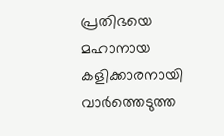പ്രതിഭയെ മഹാനായ കളിക്കാരനായി വാര്‍ത്തെടുത്ത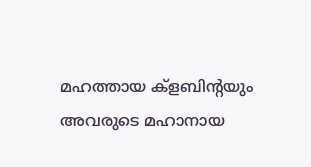മഹത്തായ ക്ളബിന്‍റയും അവരുടെ മഹാനായ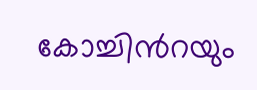കോച്ചിന്‍റയും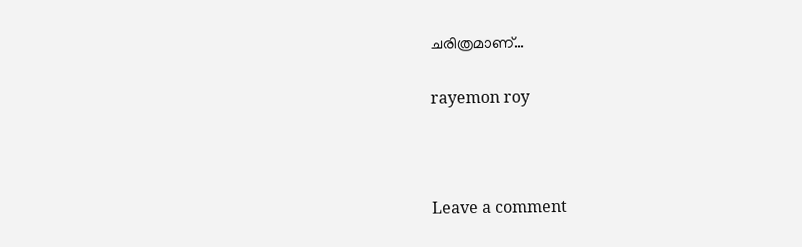ചരിത്രമാണ്…

rayemon roy



Leave a comment